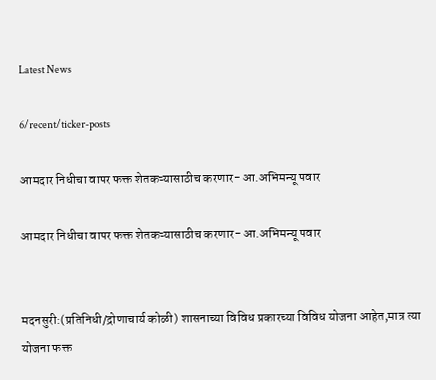Latest News

6/recent/ticker-posts

आमदार निधीचा वापर फक्त शेतकऱ्यासाठीच करणार- आ.अभिमन्यू पवार

आमदार निधीचा वापर फक्त शेतकऱ्यासाठीच करणार- आ.अभिमन्यू पवार


मदनसुरी:(प्रतिनिधी/द्रोणाचार्य कोळी) शासनाच्या विविध प्रकारच्या विविध योजना आहेत,मात्र त्या योजना फक्त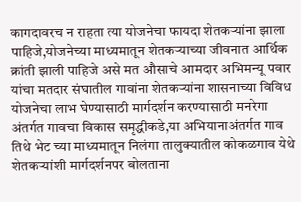कागदावरच न राहता त्या योजनेचा फायदा शेतकऱ्यांना झाला पाहिजे,योजनेच्या माध्यमातून शेतकऱ्याच्या जीवनात आर्थिक क्रांती झाली पाहिजे असे मत औसाचे आमदार अभिमन्यू पवार यांचा मतदार संघातील गावांना शेतकऱ्यांना शासनाच्या विविध योजनेचा लाभ घेण्यासाठी मार्गदर्शन करण्यासाठी मनरेगा अंतर्गत गावचा विकास समृद्धीकडे,या अभियानाअंतर्गत गाव तिथे भेट च्या माध्यमातून निलंगा तालुक्यातील कोकळगाव येथे शेतकऱ्यांशी मार्गदर्शनपर बोलताना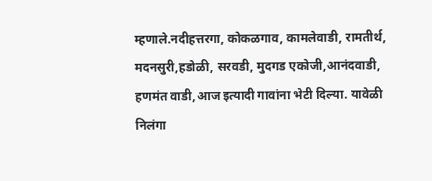म्हणाले.नदीहत्तरगा, कोकळगाव, कामलेवाडी, रामतीर्थ, मदनसुरी,हडोळी, सरवडी, मुदगड एकोजी,आनंदवाडी, हणमंत वाडी,आज इत्यादी गावांना भेटी दिल्या. यावेळी निलंगा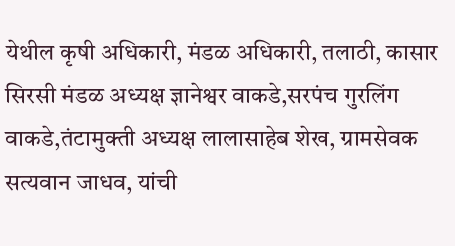येथील कृषी अधिकारी, मंडळ अधिकारी, तलाठी, कासार सिरसी मंडळ अध्यक्ष ज्ञानेश्वर वाकडे,सरपंच गुरलिंग वाकडे,तंटामुक्ती अध्यक्ष लालासाहेब शेख, ग्रामसेवक सत्यवान जाधव, यांची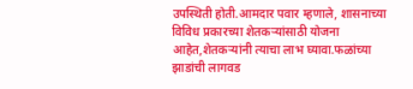उपस्थिती होती.आमदार पवार म्हणाले, शासनाच्या विविध प्रकारच्या शेतकऱ्यांसाठी योजना आहेत,शेतकऱ्यांनी त्याचा लाभ घ्यावा.फळांच्या झाडांची लागवड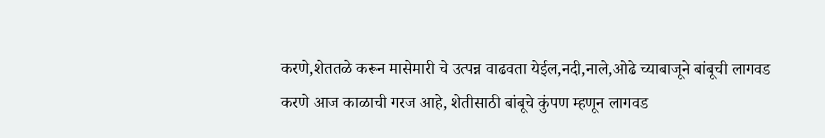करणे,शेततळे करून मासेमारी चे उत्पन्न वाढवता येईल,नदी,नाले,ओढे च्याबाजूने बांबूची लागवड करणे आज काळाची गरज आहे, शेतीसाठी बांबूचे कुंपण म्हणून लागवड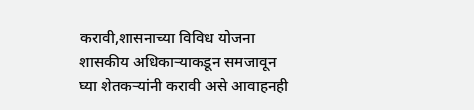करावी,शासनाच्या विविध योजना शासकीय अधिकाऱ्याकडून समजावून घ्या शेतकऱ्यांनी करावी असे आवाहनही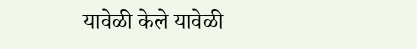यावेळी केले यावेळी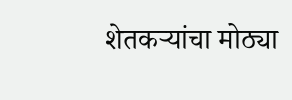शेतकऱ्यांचा मोठ्या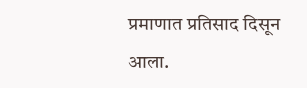प्रमाणात प्रतिसाद दिसून आला.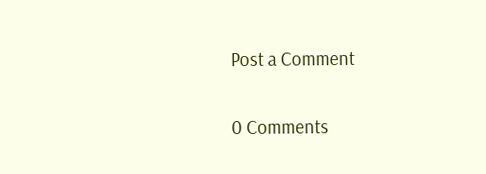Post a Comment

0 Comments